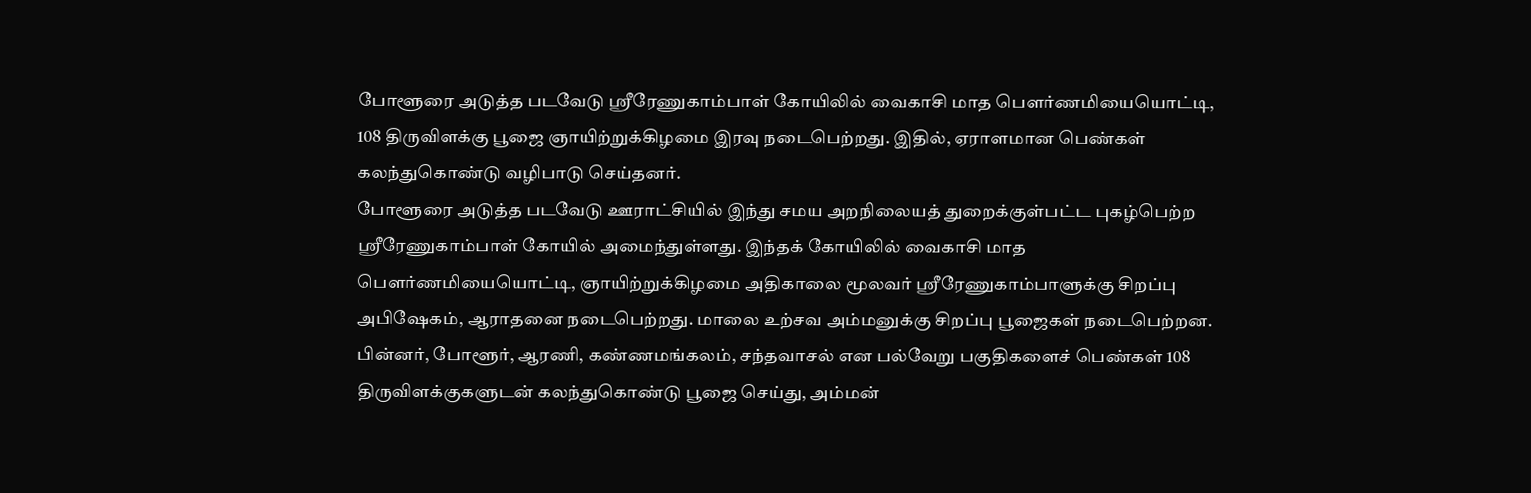போளூரை அடுத்த படவேடு ஸ்ரீரேணுகாம்பாள் கோயிலில் வைகாசி மாத பெளர்ணமியையொட்டி, 108 திருவிளக்கு பூஜை ஞாயிற்றுக்கிழமை இரவு நடைபெற்றது. இதில், ஏராளமான பெண்கள் கலந்துகொண்டு வழிபாடு செய்தனர்.
போளூரை அடுத்த படவேடு ஊராட்சியில் இந்து சமய அறநிலையத் துறைக்குள்பட்ட புகழ்பெற்ற ஸ்ரீரேணுகாம்பாள் கோயில் அமைந்துள்ளது. இந்தக் கோயிலில் வைகாசி மாத பெளர்ணமியையொட்டி, ஞாயிற்றுக்கிழமை அதிகாலை மூலவர் ஸ்ரீரேணுகாம்பாளுக்கு சிறப்பு அபிஷேகம், ஆராதனை நடைபெற்றது. மாலை உற்சவ அம்மனுக்கு சிறப்பு பூஜைகள் நடைபெற்றன.
பின்னர், போளூர், ஆரணி, கண்ணமங்கலம், சந்தவாசல் என பல்வேறு பகுதிகளைச் பெண்கள் 108 திருவிளக்குகளுடன் கலந்துகொண்டு பூஜை செய்து, அம்மன்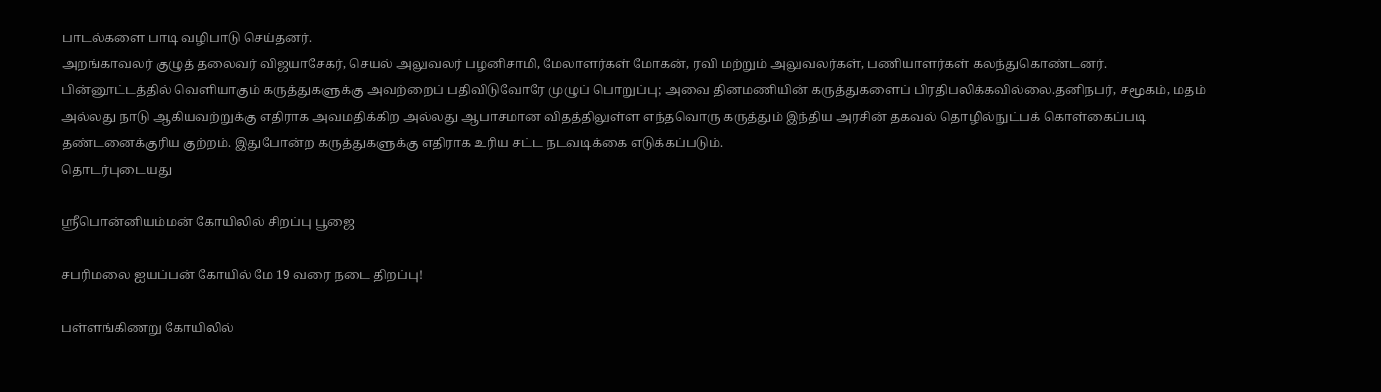பாடல்களை பாடி வழிபாடு செய்தனர்.
அறங்காவலர் குழுத் தலைவர் விஜயாசேகர், செயல் அலுவலர் பழனிசாமி, மேலாளர்கள் மோகன், ரவி மற்றும் அலுவலர்கள், பணியாளர்கள் கலந்துகொண்டனர்.
பின்னூட்டத்தில் வெளியாகும் கருத்துகளுக்கு அவற்றைப் பதிவிடுவோரே முழுப் பொறுப்பு; அவை தினமணியின் கருத்துகளைப் பிரதிபலிக்கவில்லை.தனிநபர், சமூகம், மதம் அல்லது நாடு ஆகியவற்றுக்கு எதிராக அவமதிக்கிற அல்லது ஆபாசமான விதத்திலுள்ள எந்தவொரு கருத்தும் இந்திய அரசின் தகவல் தொழில்நுட்பக் கொள்கைப்படி தண்டனைக்குரிய குற்றம். இதுபோன்ற கருத்துகளுக்கு எதிராக உரிய சட்ட நடவடிக்கை எடுக்கப்படும்.
தொடர்புடையது

ஸ்ரீபொன்னியம்மன் கோயிலில் சிறப்பு பூஜை

சபரிமலை ஐயப்பன் கோயில் மே 19 வரை நடை திறப்பு!

பள்ளங்கிணறு கோயிலில்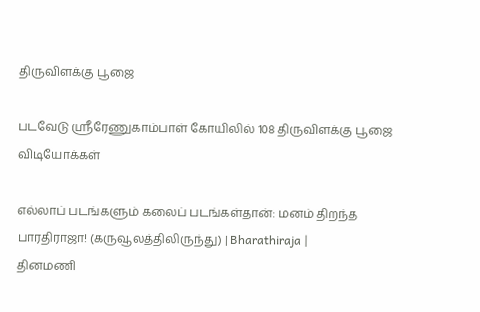திருவிளக்கு பூஜை

படவேடு ஸ்ரீரேணுகாம்பாள் கோயிலில் 108 திருவிளக்கு பூஜை
விடியோக்கள்

எல்லாப் படங்களும் கலைப் படங்கள்தான்: மனம் திறந்த பாரதிராஜா! (கருவூலத்திலிருந்து) | Bharathiraja |
தினமணி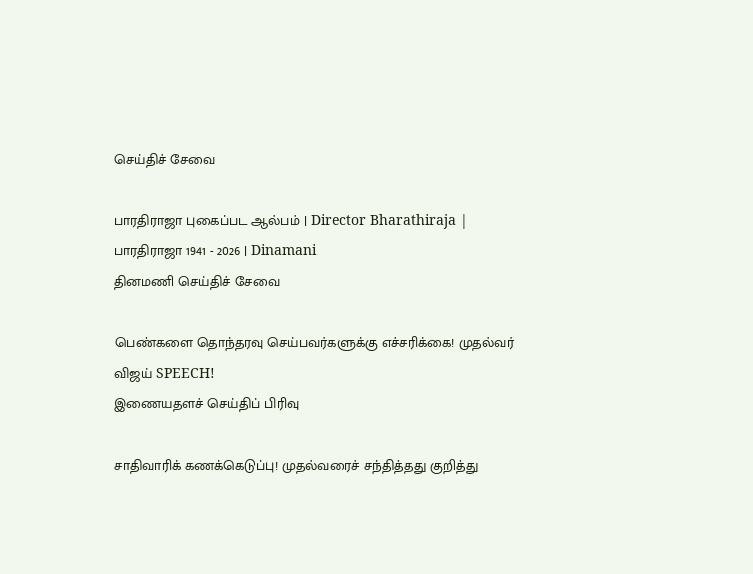செய்திச் சேவை

பாரதிராஜா புகைப்பட ஆல்பம் | Director Bharathiraja | பாரதிராஜா 1941 - 2026 | Dinamani
தினமணி செய்திச் சேவை

பெண்களை தொந்தரவு செய்பவர்களுக்கு எச்சரிக்கை! முதல்வர் விஜய் SPEECH!
இணையதளச் செய்திப் பிரிவு

சாதிவாரிக் கணக்கெடுப்பு! முதல்வரைச் சந்தித்தது குறித்து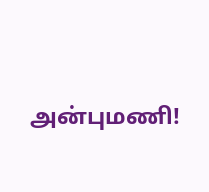அன்புமணி!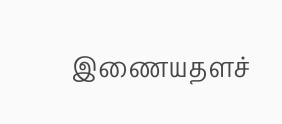இணையதளச்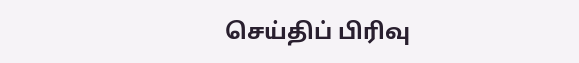செய்திப் பிரிவு